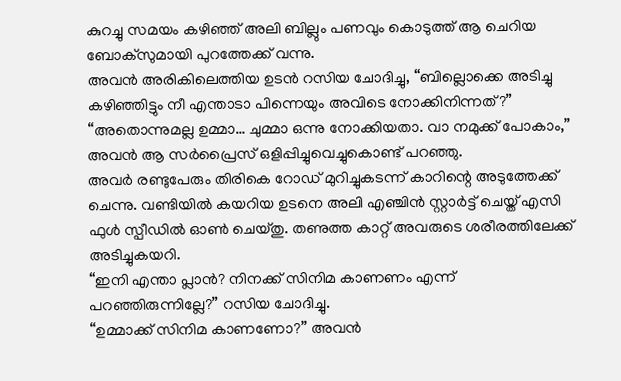കുറച്ചു സമയം കഴിഞ്ഞ് അലി ബില്ലും പണവും കൊടുത്ത് ആ ചെറിയ ബോക്സുമായി പുറത്തേക്ക് വന്നു.
അവൻ അരികിലെത്തിയ ഉടൻ റസിയ ചോദിച്ചു, “ബില്ലൊക്കെ അടിച്ചു കഴിഞ്ഞിട്ടും നീ എന്താടാ പിന്നെയും അവിടെ നോക്കിനിന്നത്?”
“അതൊന്നുമല്ല ഉമ്മാ… ചുമ്മാ ഒന്നു നോക്കിയതാ. വാ നമുക്ക് പോകാം,” അവൻ ആ സർപ്രൈസ് ഒളിപ്പിച്ചുവെച്ചുകൊണ്ട് പറഞ്ഞു.
അവർ രണ്ടുപേരും തിരികെ റോഡ് മുറിച്ചുകടന്ന് കാറിന്റെ അടുത്തേക്ക് ചെന്നു. വണ്ടിയിൽ കയറിയ ഉടനെ അലി എഞ്ചിൻ സ്റ്റാർട്ട് ചെയ്ത് എസി ഫുൾ സ്പീഡിൽ ഓൺ ചെയ്തു. തണുത്ത കാറ്റ് അവരുടെ ശരീരത്തിലേക്ക് അടിച്ചുകയറി.
“ഇനി എന്താ പ്ലാൻ? നിനക്ക് സിനിമ കാണണം എന്ന് പറഞ്ഞിരുന്നില്ലേ?” റസിയ ചോദിച്ചു.
“ഉമ്മാക്ക് സിനിമ കാണണോ?” അവൻ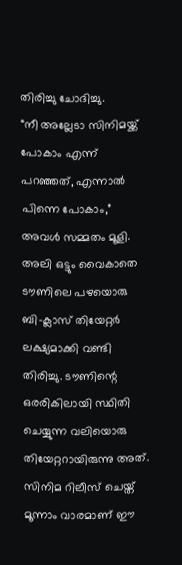തിരിച്ചു ചോദിച്ചു.
“നീ അല്ലേടാ സിനിമയ്ക്ക് പോകാം എന്ന് പറഞ്ഞത്, എന്നാൽ പിന്നെ പോകാം,” അവൾ സമ്മതം മൂളി.
അലി ഒട്ടും വൈകാതെ ടൗണിലെ പഴയൊരു ബി-ക്ലാസ് തിയേറ്റർ ലക്ഷ്യമാക്കി വണ്ടി തിരിച്ചു. ടൗണിന്റെ ഒരരികിലായി സ്ഥിതി ചെയ്യുന്ന വലിയൊരു തിയേറ്ററായിരുന്നു അത്. സിനിമ റിലീസ് ചെയ്ത് മൂന്നാം വാരമാണ് ഈ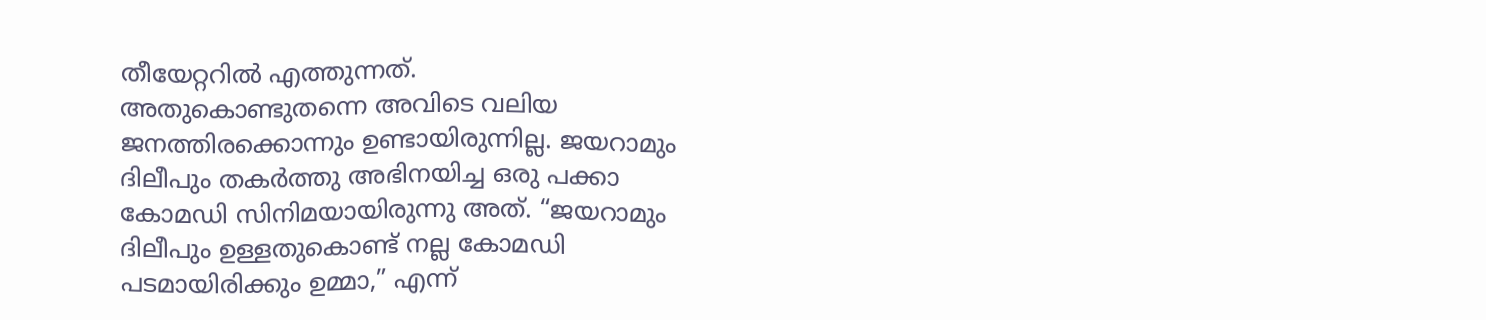തീയേറ്ററിൽ എത്തുന്നത്.
അതുകൊണ്ടുതന്നെ അവിടെ വലിയ ജനത്തിരക്കൊന്നും ഉണ്ടായിരുന്നില്ല. ജയറാമും ദിലീപും തകർത്തു അഭിനയിച്ച ഒരു പക്കാ കോമഡി സിനിമയായിരുന്നു അത്. “ജയറാമും ദിലീപും ഉള്ളതുകൊണ്ട് നല്ല കോമഡി പടമായിരിക്കും ഉമ്മാ,” എന്ന്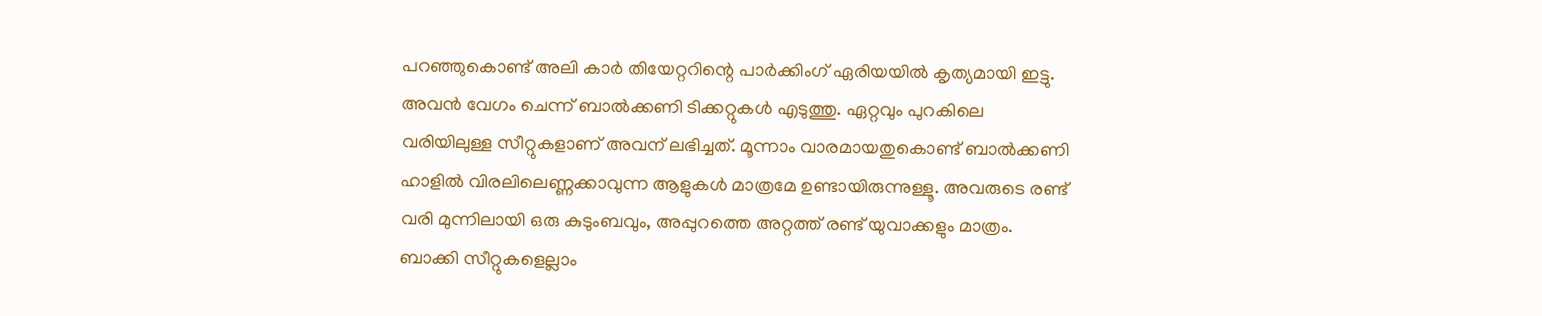പറഞ്ഞുകൊണ്ട് അലി കാർ തിയേറ്ററിന്റെ പാർക്കിംഗ് ഏരിയയിൽ കൃത്യമായി ഇട്ടു.
അവൻ വേഗം ചെന്ന് ബാൽക്കണി ടിക്കറ്റുകൾ എടുത്തു. ഏറ്റവും പുറകിലെ വരിയിലുള്ള സീറ്റുകളാണ് അവന് ലഭിച്ചത്. മൂന്നാം വാരമായതുകൊണ്ട് ബാൽക്കണി ഹാളിൽ വിരലിലെണ്ണക്കാവുന്ന ആളുകൾ മാത്രമേ ഉണ്ടായിരുന്നുള്ളൂ. അവരുടെ രണ്ട് വരി മുന്നിലായി ഒരു കുടുംബവും, അപ്പുറത്തെ അറ്റത്ത് രണ്ട് യുവാക്കളും മാത്രം. ബാക്കി സീറ്റുകളെല്ലാം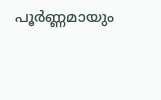പൂർണ്ണമായും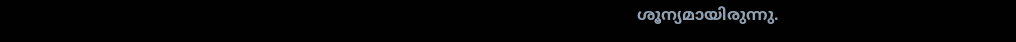ശൂന്യമായിരുന്നു.